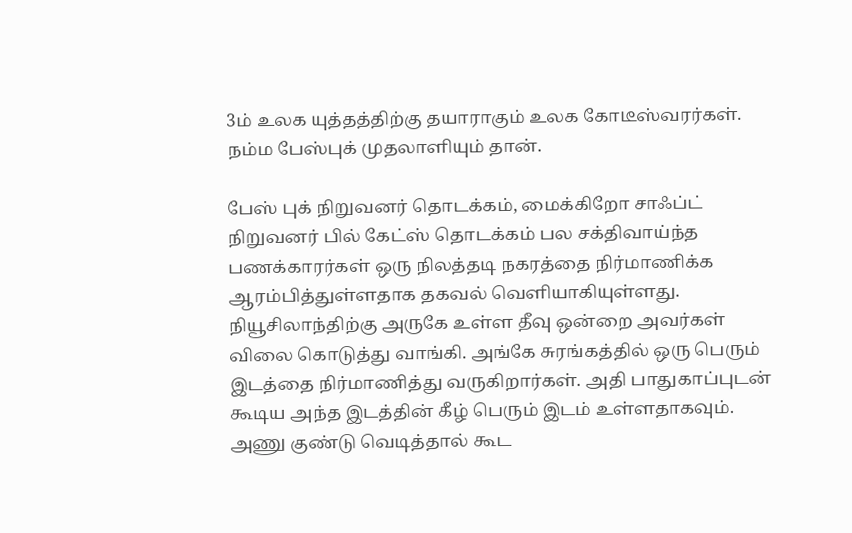3ம் உலக யுத்தத்திற்கு தயாராகும் உலக கோடீஸ்வரர்கள். நம்ம பேஸ்புக் முதலாளியும் தான்.

பேஸ் புக் நிறுவனர் தொடக்கம், மைக்கிறோ சாஃப்ட் நிறுவனர் பில் கேட்ஸ் தொடக்கம் பல சக்திவாய்ந்த பணக்காரர்கள் ஒரு நிலத்தடி நகரத்தை நிர்மாணிக்க ஆரம்பித்துள்ளதாக தகவல் வெளியாகியுள்ளது. நியூசிலாந்திற்கு அருகே உள்ள தீவு ஒன்றை அவர்கள் விலை கொடுத்து வாங்கி. அங்கே சுரங்கத்தில் ஒரு பெரும் இடத்தை நிர்மாணித்து வருகிறார்கள். அதி பாதுகாப்புடன் கூடிய அந்த இடத்தின் கீழ் பெரும் இடம் உள்ளதாகவும். அணு குண்டு வெடித்தால் கூட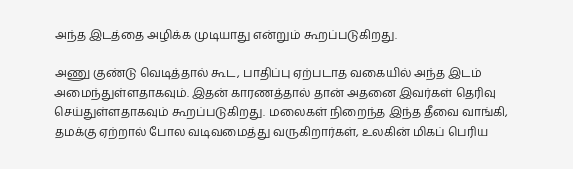அந்த இடத்தை அழிக்க முடியாது என்றும் கூறப்படுகிறது.

அணு குண்டு வெடித்தால் கூட, பாதிப்பு ஏற்படாத வகையில் அந்த இடம் அமைந்துள்ளதாகவும். இதன் காரணத்தால் தான் அதனை இவர்கள் தெரிவு செய்துள்ளதாகவும் கூறப்படுகிறது. மலைகள் நிறைந்த இந்த தீவை வாங்கி, தமக்கு ஏற்றால் போல வடிவமைத்து வருகிறார்கள், உலகின் மிகப் பெரிய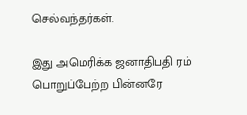செல்வந்தர்கள்.

இது அமெரிக்க ஜனாதிபதி ரம் பொறுப்பேற்ற பின்னரே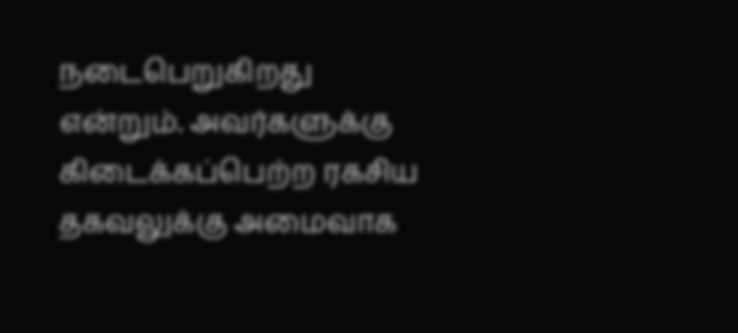நடைபெறுகிறது என்றும். அவர்களுக்கு கிடைக்கப்பெற்ற ரகசிய தகவலுக்கு அமைவாக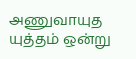அணுவாயுத யுத்தம் ஒன்று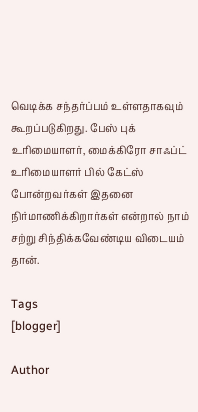வெடிக்க சந்தர்ப்பம் உள்ளதாகவும் கூறப்படுகிறது. பேஸ் புக் உரிமையாளர், மைக்கிரோ சாஃப்ட் உரிமையாளர் பில் கேட்ஸ் போன்றவர்கள் இதனை நிர்மாணிக்கிறார்கள் என்றால் நாம் சற்று சிந்திக்கவேண்டிய விடையம் தான்.

Tags
[blogger]

Author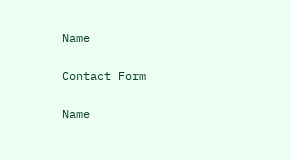Name

Contact Form

Name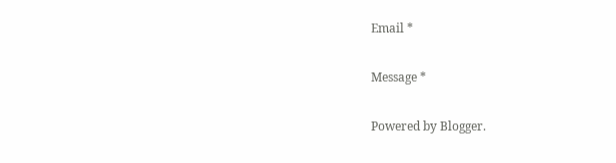Email *

Message *

Powered by Blogger.